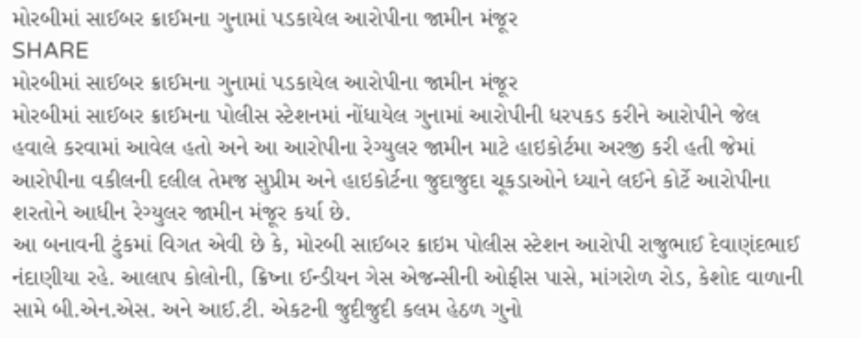મોરબીમાં સાઈબર ક્રાઈમના ગુનામાં પડકાયેલ આરોપીના જામીન મંજૂર
SHARE
મોરબીમાં સાઈબર ક્રાઈમના ગુનામાં પડકાયેલ આરોપીના જામીન મંજૂર
મોરબીમાં સાઈબર ક્રાઈમના પોલીસ સ્ટેશનમાં નોંધાયેલ ગુનામાં આરોપીની ધરપકડ કરીને આરોપીને જેલ હવાલે કરવામાં આવેલ હતો અને આ આરોપીના રેગ્યુલર જામીન માટે હાઇકોર્ટમા અરજી કરી હતી જેમાં આરોપીના વકીલની દલીલ તેમજ સુપ્રીમ અને હાઇકોર્ટના જુદાજુદા ચૂકડાઓને ધ્યાને લઈને કોર્ટે આરોપીના શરતોને આધીન રેગ્યુલર જામીન મંજૂર કર્યા છે.
આ બનાવની ટુંકમાં વિગત એવી છે કે, મોરબી સાઈબર ક્રાઇમ પોલીસ સ્ટેશન આરોપી રાજુભાઈ દેવાણંદભાઈ નંદાણીયા રહે. આલાપ કોલોની, ક્રિષ્ના ઈન્ડીયન ગેસ એજન્સીની ઓફીસ પાસે, માંગરોળ રોડ, કેશોદ વાળાની સામે બી.એન.એસ. અને આઈ.ટી. એકટની જુદીજુદી કલમ હેઠળ ગુનો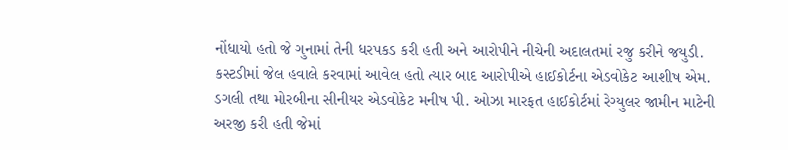નોંધાયો હતો જે ગુનામાં તેની ધરપકડ કરી હતી અને આરોપીને નીચેની અદાલતમાં રજુ કરીને જયુડી. કસ્ટડીમાં જેલ હવાલે કરવામાં આવેલ હતો ત્યાર બાદ આરોપીએ હાઈકોર્ટના એડવોકેટ આશીષ એમ. ડગલી તથા મોરબીના સીનીયર એડવોકેટ મનીષ પી. ઓઝા મારફત હાઈકોર્ટમાં રેગ્યુલર જામીન માટેની અરજી કરી હતી જેમાં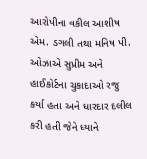આરોપીના વકીલ આશીષ એમ. ડગલી તથા મનિષ પી. ઓઝાએ સુપ્રીમ અને હાઈકોર્ટના ચુકાદાઓ રજુ કર્યા હતા અને ધારદાર દલીલ કરી હતી જેને ધ્યાને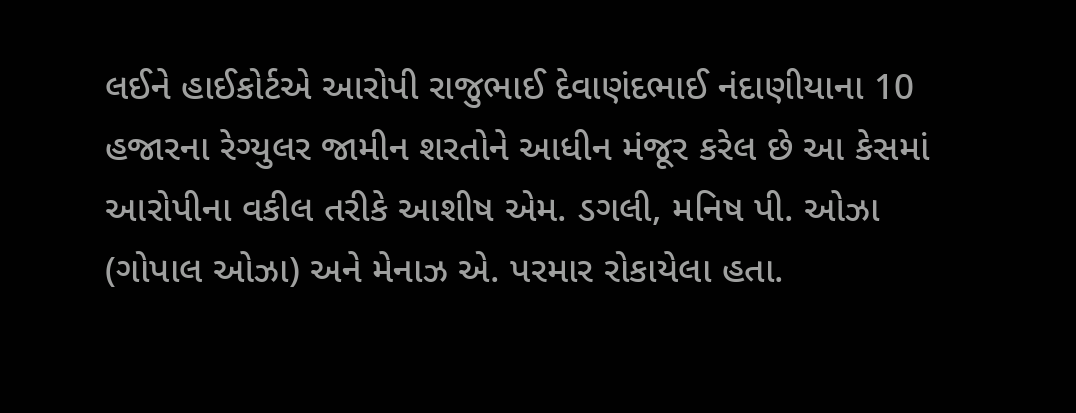લઈને હાઈકોર્ટએ આરોપી રાજુભાઈ દેવાણંદભાઈ નંદાણીયાના 10 હજારના રેગ્યુલર જામીન શરતોને આધીન મંજૂર કરેલ છે આ કેસમાં આરોપીના વકીલ તરીકે આશીષ એમ. ડગલી, મનિષ પી. ઓઝા (ગોપાલ ઓઝા) અને મેનાઝ એ. પરમાર રોકાયેલા હતા.